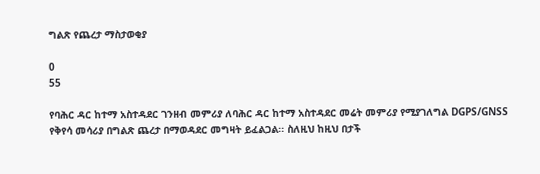ግልጽ የጨረታ ማስታወቂያ

0
55

የባሕር ዳር ከተማ አስተዳደር ገንዘብ መምሪያ ለባሕር ዳር ከተማ አስተዳደር መሬት መምሪያ የሚያገለግል DGPS/GNSS የቅየሳ መሳሪያ በግልጽ ጨረታ በማወዳደር መግዛት ይፈልጋል፡፡ ስለዚህ ከዚህ በታች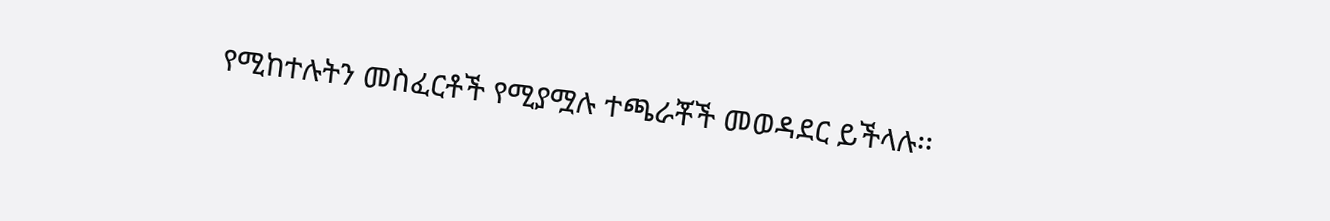የሚከተሉትን መስፈርቶች የሚያሟሉ ተጫራቾች መወዳደር ይችላሉ፡፡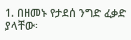1. በዘመኑ የታደሰ ንግድ ፈቃድ ያላቸው፡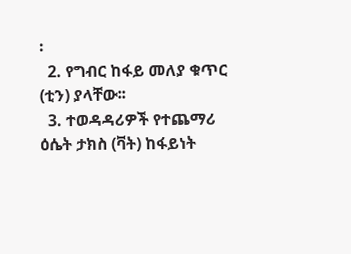፡
  2. የግብር ከፋይ መለያ ቁጥር (ቲን) ያላቸው፡፡
  3. ተወዳዳሪዎች የተጨማሪ ዕሴት ታክስ (ቫት) ከፋይነት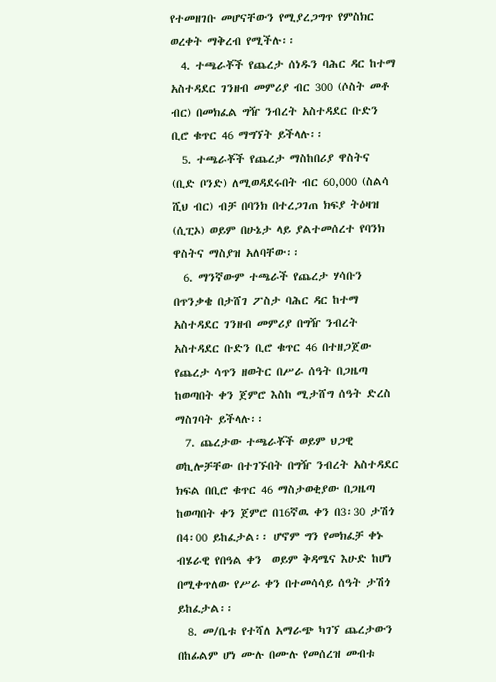የተመዘገቡ መሆናቸውን የሚያረጋግጥ የምስክር ወረቀት ማቅረብ የሚችሉ፡፡
  4. ተጫራቾች የጨረታ ሰነዱን ባሕር ዳር ከተማ አስተዳደር ገንዘብ መምሪያ ብር 300 (ሶስት መቶ ብር) በመክፈል ግዥ ንብረት አስተዳደር ቡድን ቢሮ ቁጥር 46 ማግኘት ይችላሉ፡፡
  5. ተጫራቾች የጨረታ ማስከበሪያ ዋስትና (ቢድ ቦንድ) ለሚወዳደሩበት ብር 60,000 (ስልሳ ሺህ ብር) ብቻ በባንክ በተረጋገጠ ክፍያ ትዕዛዝ (ሲፒኦ) ወይም በሁኔታ ላይ ያልተመሰረተ የባንክ ዋስትና ማስያዝ አለባቸው፡፡
  6. ማንኛውም ተጫራች የጨረታ ሃሳቡን በጥንቃቄ በታሸገ ፖስታ ባሕር ዳር ከተማ አስተዳደር ገንዘብ መምሪያ በግዥ ንብረት አስተዳደር ቡድን ቢሮ ቁጥር 46 በተዘጋጀው የጨረታ ሳጥን ዘወትር በሥራ ሰዓት በጋዜጣ ከወጣበት ቀን ጀምሮ እስከ ሚታሸግ ሰዓት ድረስ ማስገባት ይችላሉ፡፡
  7. ጨረታው ተጫራቾች ወይም ህጋዊ ወኪሎቻቸው በተገኙበት በግዥ ንብረት አስተዳደር ክፍል በቢሮ ቁጥር 46 ማስታወቂያው በጋዜጣ ከወጣበት ቀን ጀምሮ በ16ኛዉ ቀን በ3፡30 ታሽጎ በ4፡00 ይከፈታል፡፡ ሆኖም ግን የመክፈቻ ቀኑ ብሄራዊ የበዓል ቀን  ወይም ቅዳሜና እሁድ ከሆነ በሚቀጥለው የሥራ ቀን በተመሳሳይ ሰዓት ታሽጎ ይከፈታል፡፡
  8. መ/ቤቱ የተሻለ አማራጭ ካገኘ ጨረታውን በከፊልም ሆነ ሙሉ በሙሉ የመሰረዝ መብቱ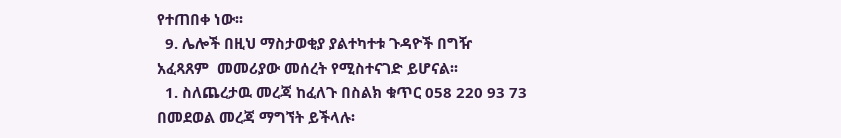የተጠበቀ ነው፡፡
  9. ሌሎች በዚህ ማስታወቂያ ያልተካተቱ ጉዳዮች በግዥ አፈጻጸም  መመሪያው መሰረት የሚስተናገድ ይሆናል፡፡
  1. ስለጨረታዉ መረጃ ከፈለጉ በስልክ ቁጥር 058 220 93 73 በመደወል መረጃ ማግኘት ይችላሉ፡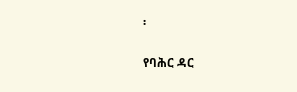፡

የባሕር ዳር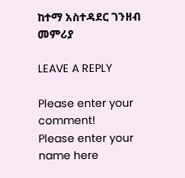ከተማ አስተዳደር ገንዘብ መምሪያ

LEAVE A REPLY

Please enter your comment!
Please enter your name here